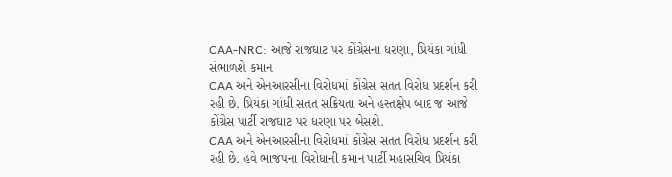CAA-NRC: આજે રાજઘાટ પર કોંગ્રેસના ધરણા, પ્રિયંકા ગાંધી સંભાળશે કમાન
CAA અને એનઆરસીના વિરોધમાં કોંગ્રેસ સતત વિરોધ પ્રદર્શન કરી રહી છે. પ્રિયંકા ગાંધી સતત સક્રિયતા અને હસ્તક્ષેપ બાદ જ આજે કોંગ્રેસ પાર્ટી રાજઘાટ પર ધરણા પર બેસશે.
CAA અને એનઆરસીના વિરોધમાં કોંગ્રેસ સતત વિરોધ પ્રદર્શન કરી રહી છે. હવે ભાજપના વિરોધાની કમાન પાર્ટી મહાસચિવ પ્રિયંકા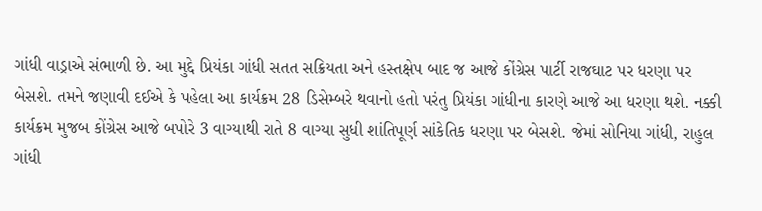ગાંધી વાડ્રાએ સંભાળી છે. આ મુદ્દે પ્રિયંકા ગાંધી સતત સક્રિયતા અને હસ્તક્ષેપ બાદ જ આજે કોંગ્રેસ પાર્ટી રાજઘાટ પર ધરણા પર બેસશે. તમને જણાવી દઈએ કે પહેલા આ કાર્યક્રમ 28 ડિસેમ્બરે થવાનો હતો પરંતુ પ્રિયંકા ગાંધીના કારણે આજે આ ધરણા થશે. નક્કી કાર્યક્રમ મુજબ કોંગ્રેસ આજે બપોરે 3 વાગ્યાથી રાતે 8 વાગ્યા સુધી શાંતિપૂર્ણ સાંકેતિક ધરણા પર બેસશે. જેમાં સોનિયા ગાંધી, રાહુલ ગાંધી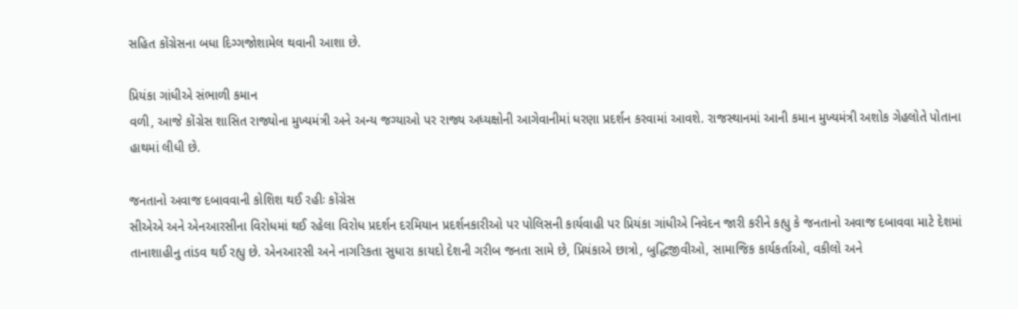સહિત કોંગ્રેસના બધા દિગ્ગજોશામેલ થવાની આશા છે.

પ્રિયંકા ગાંધીએ સંભાળી કમાન
વળી, આજે કોંગ્રેસ શાસિત રાજ્યોના મુખ્યમંત્રી અને અન્ય જગ્યાઓ પર રાજ્ય અધ્યક્ષોની આગેવાનીમાં ધરણા પ્રદર્શન કરવામાં આવશે. રાજસ્થાનમાં આની કમાન મુખ્યમંત્રી અશોક ગેહલોતે પોતાના હાથમાં લીધી છે.

જનતાનો અવાજ દબાવવાની કોશિશ થઈ રહીઃ કોંગ્રેસ
સીએએ અને એનઆરસીના વિરોધમાં થઈ રહેલા વિરોધ પ્રદર્શન દરમિયાન પ્રદર્શનકારીઓ પર પોલિસની કાર્યવાહી પર પ્રિયંકા ગાંધીએ નિવેદન જારી કરીને કહ્યુ કે જનતાનો અવાજ દબાવવા માટે દેશમાં તાનાશાહીનુ તાંડવ થઈ રહ્યુ છે. એનઆરસી અને નાગરિકતા સુધારા કાયદો દેશની ગરીબ જનતા સામે છે, પ્રિયંકાએ છાત્રો, બુદ્ધિજીવીઓ, સામાજિક કાર્યકર્તાઓ, વકીલો અને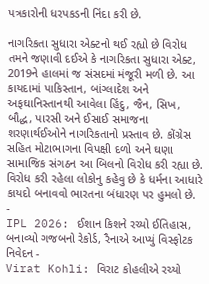પત્રકારોની ધરપકડની નિંદા કરી છે.

નાગરિકતા સુધારા એક્ટનો થઈ રહ્યો છે વિરોધ
તમને જણાવી દઈએ કે નાગરિકતા સુધારા એક્ટ, 2019ને હાલમાં જ સંસદમાં મંજૂરી મળી છે. આ કાયદામાં પાકિસ્તાન, બાંગ્લાદેશ અને અફઘાનિસ્તાનથી આવેલા હિંદુ, જૈન, સિખ, બૌદ્ધ, પારસી અને ઈસાઈ સમાજના શરણાર્થઈઓને નાગરિકતાનો પ્રસ્તાવ છે. કોંગ્રેસ સહિત મોટાભાગના વિપક્ષી દળો અને ઘણા સામાજિક સંગઠન આ બિલનો વિરોધ કરી રહ્યા છે. વિરોધ કરી રહેલા લોકોનુ કહેવુ છે કે ધર્મના આધારે કાયદો બનાવવો ભારતના બંધારણ પર હુમલો છે.
-
IPL 2026: ઈશાન કિશને રચ્યો ઈતિહાસ, બનાવ્યો ગજબનો રેકોર્ડ, રૈનાએ આપ્યું વિસ્ફોટક નિવેદન -
Virat Kohli: વિરાટ કોહલીએ રચ્યો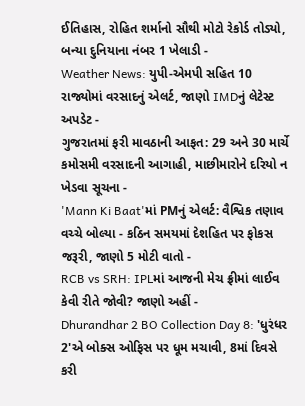ઈતિહાસ, રોહિત શર્માનો સૌથી મોટો રેકોર્ડ તોડ્યો, બન્યા દુનિયાના નંબર 1 ખેલાડી -
Weather News: યુપી-એમપી સહિત 10 રાજ્યોમાં વરસાદનું એલર્ટ, જાણો IMDનું લેટેસ્ટ અપડેટ -
ગુજરાતમાં ફરી માવઠાની આફત: 29 અને 30 માર્ચે કમોસમી વરસાદની આગાહી, માછીમારોને દરિયો ન ખેડવા સૂચના -
'Mann Ki Baat'માં PMનું એલર્ટ: વૈશ્વિક તણાવ વચ્ચે બોલ્યા - કઠિન સમયમાં દેશહિત પર ફોકસ જરૂરી, જાણો 5 મોટી વાતો -
RCB vs SRH: IPLમાં આજની મેચ ફ્રીમાં લાઈવ કેવી રીતે જોવી? જાણો અહીં -
Dhurandhar 2 BO Collection Day 8: 'ધુરંધર 2'એ બોક્સ ઓફિસ પર ધૂમ મચાવી, 8માં દિવસે કરી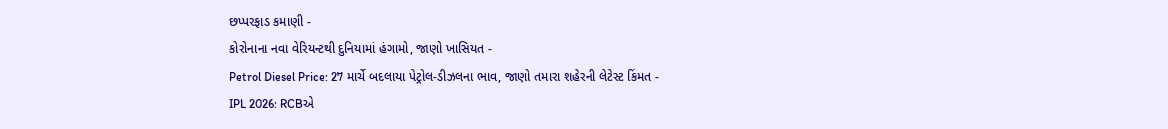છપ્પરફાડ કમાણી -
કોરોનાના નવા વેરિયન્ટથી દુનિયામાં હંગામો, જાણો ખાસિયત -
Petrol Diesel Price: 27 માર્ચે બદલાયા પેટ્રોલ-ડીઝલના ભાવ, જાણો તમારા શહેરની લેટેસ્ટ કિંમત -
IPL 2026: RCBએ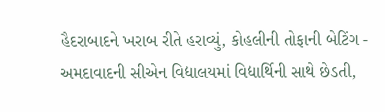હૈદરાબાદને ખરાબ રીતે હરાવ્યું, કોહલીની તોફાની બેટિંગ -
અમદાવાદની સીએન વિદ્યાલયમાં વિદ્યાર્થિની સાથે છેડતી,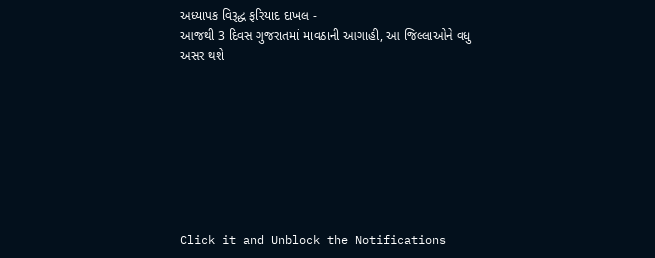અધ્યાપક વિરૂદ્ધ ફરિયાદ દાખલ -
આજથી 3 દિવસ ગુજરાતમાં માવઠાની આગાહી, આ જિલ્લાઓને વધુ અસર થશે








Click it and Unblock the Notifications